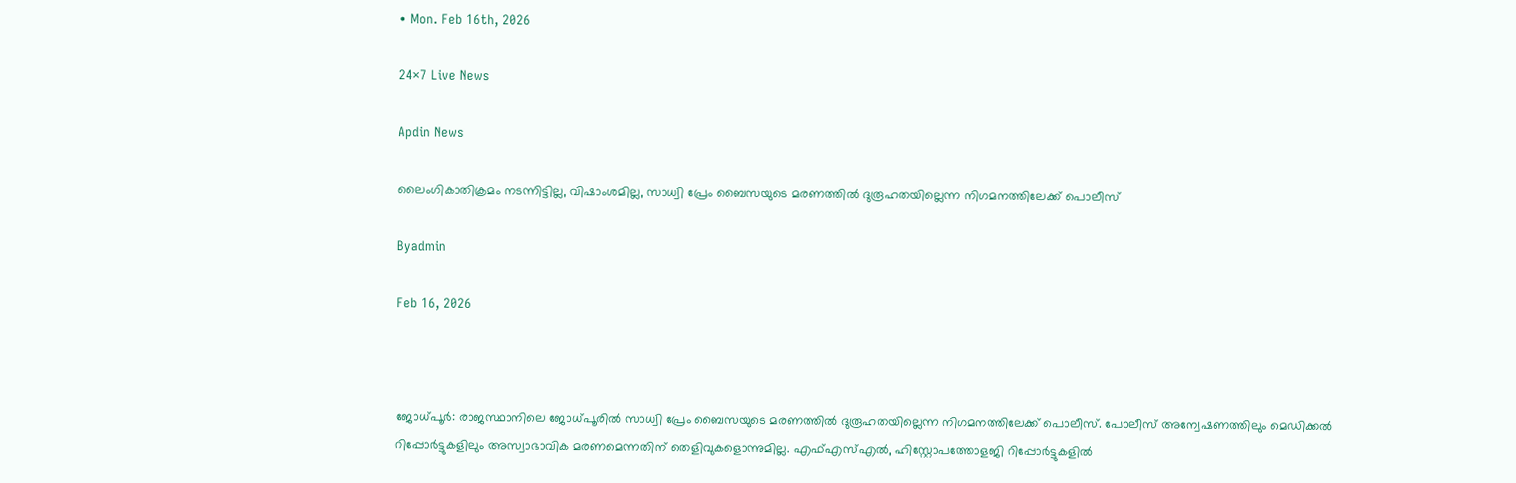• Mon. Feb 16th, 2026

24×7 Live News

Apdin News

ലൈംഗികാതിക്രമം നടന്നിട്ടില്ല, വിഷാംശമില്ല, സാധ്വി പ്രേം ബൈസയുടെ മരണത്തില്‍ ദുരൂഹതയില്ലെന്ന നിഗമനത്തിലേക്ക് പൊലീസ്

Byadmin

Feb 16, 2026



ജോധ്പൂര്‍: രാജസ്ഥാനിലെ ജോധ്പൂരില്‍ സാധ്വി പ്രേം ബൈസയുടെ മരണത്തില്‍ ദുരൂഹതയില്ലെന്ന നിഗമനത്തിലേക്ക് പൊലീസ്. പോലീസ് അന്വേഷണത്തിലും മെഡിക്കല്‍ റിപ്പോര്‍ട്ടുകളിലും അസ്വാഭാവിക മരണമെന്നതിന് തെളിവുകളൊന്നുമില്ല. എഫ്എസ്എല്‍, ഹിസ്റ്റോപത്തോളജി റിപ്പോര്‍ട്ടുകളില്‍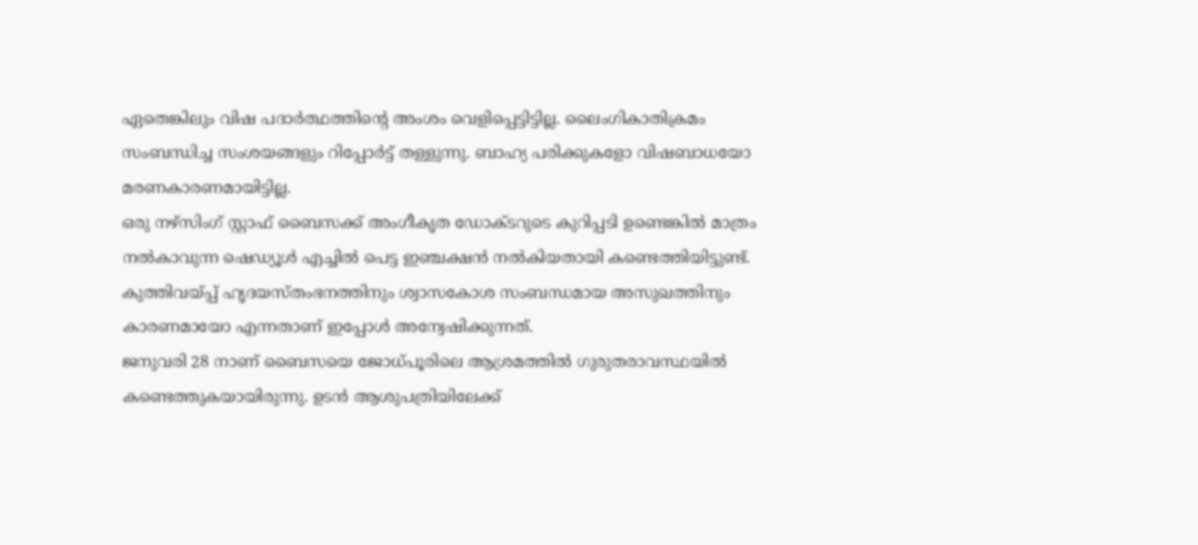ഏതെങ്കിലും വിഷ പദാര്‍ത്ഥത്തിന്റെ അംശം വെളിപ്പെട്ടിട്ടില്ല. ലൈംഗികാതിക്രമം സംബന്ധിച്ച സംശയങ്ങളും റിപ്പോര്‍ട്ട് തള്ളുന്നു. ബാഹ്യ പരിക്കുകളോ വിഷബാധയോ മരണകാരണമായിട്ടില്ല.
ഒരു നഴ്‌സിംഗ് സ്റ്റാഫ് ബൈസക്ക് അംഗീകൃത ഡോക്ടറുടെ കുറിപ്പടി ഉണ്ടെങ്കില്‍ മാത്രം നല്‍കാവുന്ന ഷെഡ്യൂള്‍ എച്ചില്‍ പെട്ട ഇഞ്ചക്ഷന്‍ നല്‍കിയതായി കണ്ടെത്തിയിട്ടുണ്ട്. കുത്തിവയ്‌പ്പ് ഹൃദയസ്തംഭനത്തിനും ശ്വാസകോശ സംബന്ധമായ അസുഖത്തിനും കാരണമായോ എന്നതാണ് ഇപ്പോള്‍ അന്വേഷിക്കുന്നത്.
ജനുവരി 28 നാണ് ബൈസയെ ജോധ്പൂരിലെ ആശ്രമത്തില്‍ ഗുരുതരാവസ്ഥയില്‍ കണ്ടെത്തുകയായിരുന്നു. ഉടന്‍ ആശുപത്രിയിലേക്ക്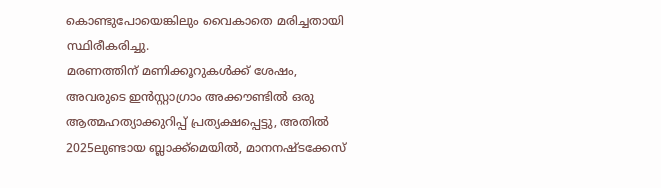കൊണ്ടുപോയെങ്കിലും വൈകാതെ മരിച്ചതായി സ്ഥിരീകരിച്ചു.
മരണത്തിന് മണിക്കൂറുകള്‍ക്ക് ശേഷം, അവരുടെ ഇന്‍സ്റ്റാഗ്രാം അക്കൗണ്ടില്‍ ഒരു ആത്മഹത്യാക്കുറിപ്പ് പ്രത്യക്ഷപ്പെട്ടു, അതില്‍ 2025ലുണ്ടായ ബ്ലാക്ക്മെയില്‍, മാനനഷ്ടക്കേസ്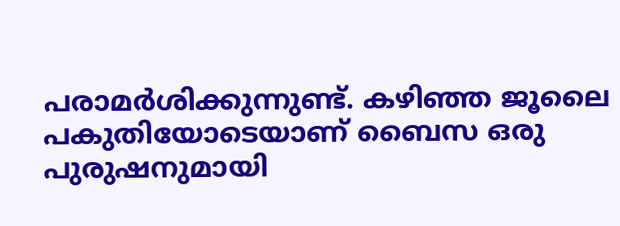പരാമര്‍ശിക്കുന്നുണ്ട്. കഴിഞ്ഞ ജൂലൈ പകുതിയോടെയാണ് ബൈസ ഒരു പുരുഷനുമായി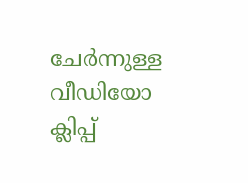ചേര്‍ന്നുള്ള വീഡിയോ ക്ലിപ്പ്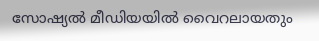സോഷ്യല്‍ മീഡിയയില്‍ വൈറലായതും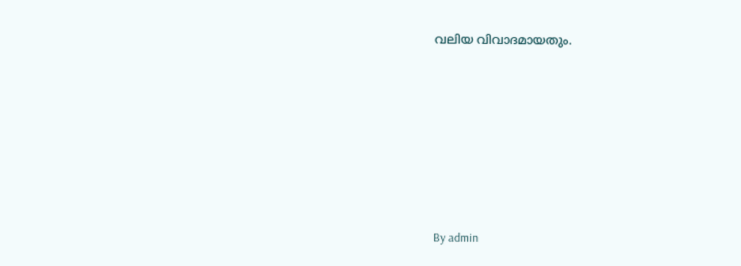വലിയ വിവാദമായതും.









By admin